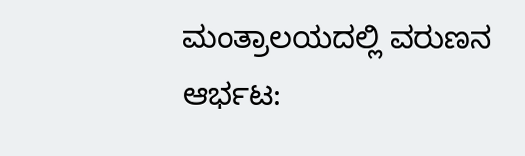ಮಂತ್ರಾಲಯದಲ್ಲಿ ವರುಣನ ಆರ್ಭಟ: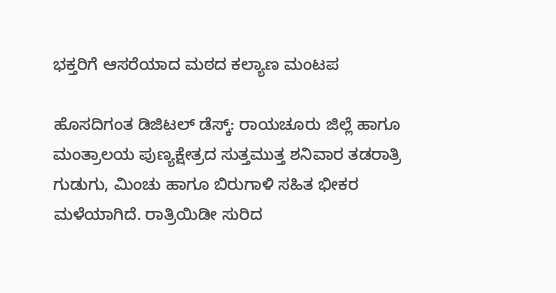ಭಕ್ತರಿಗೆ ಆಸರೆಯಾದ ಮಠದ ಕಲ್ಯಾಣ ಮಂಟಪ

ಹೊಸದಿಗಂತ ಡಿಜಿಟಲ್‌ ಡೆಸ್ಕ್: ರಾಯಚೂರು ಜಿಲ್ಲೆ ಹಾಗೂ ಮಂತ್ರಾಲಯ ಪುಣ್ಯಕ್ಷೇತ್ರದ ಸುತ್ತಮುತ್ತ ಶನಿವಾರ ತಡರಾತ್ರಿ ಗುಡುಗು, ಮಿಂಚು ಹಾಗೂ ಬಿರುಗಾಳಿ ಸಹಿತ ಭೀಕರ ಮಳೆಯಾಗಿದೆ. ರಾತ್ರಿಯಿಡೀ ಸುರಿದ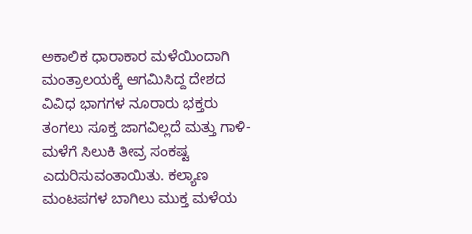ಅಕಾಲಿಕ ಧಾರಾಕಾರ ಮಳೆಯಿಂದಾಗಿ ಮಂತ್ರಾಲಯಕ್ಕೆ ಆಗಮಿಸಿದ್ದ ದೇಶದ ವಿವಿಧ ಭಾಗಗಳ ನೂರಾರು ಭಕ್ತರು ತಂಗಲು ಸೂಕ್ತ ಜಾಗವಿಲ್ಲದೆ ಮತ್ತು ಗಾಳಿ-ಮಳೆಗೆ ಸಿಲುಕಿ ತೀವ್ರ ಸಂಕಷ್ಟ ಎದುರಿಸುವಂತಾಯಿತು. ಕಲ್ಯಾಣ ಮಂಟಪಗಳ ಬಾಗಿಲು ಮುಕ್ತ ಮಳೆಯ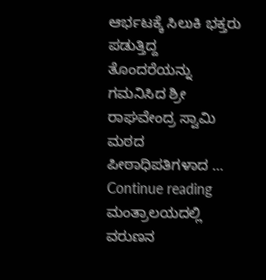ಆರ್ಭಟಕ್ಕೆ ಸಿಲುಕಿ ಭಕ್ತರು ಪಡುತ್ತಿದ್ದ ತೊಂದರೆಯನ್ನು ಗಮನಿಸಿದ ಶ್ರೀ ರಾಘವೇಂದ್ರ ಸ್ವಾಮಿ ಮಠದ ಪೀಠಾಧಿಪತಿಗಳಾದ … Continue reading ಮಂತ್ರಾಲಯದಲ್ಲಿ ವರುಣನ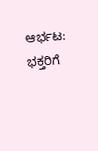ಆರ್ಭಟ: ಭಕ್ತರಿಗೆ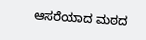ಆಸರೆಯಾದ ಮಠದ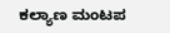ಕಲ್ಯಾಣ ಮಂಟಪ